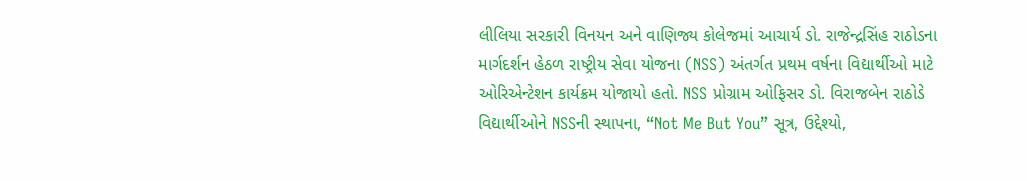લીલિયા સરકારી વિનયન અને વાણિજ્ય કોલેજમાં આચાર્ય ડો. રાજેન્દ્રસિંહ રાઠોડના માર્ગદર્શન હેઠળ રાષ્ટ્રીય સેવા યોજના (NSS) અંતર્ગત પ્રથમ વર્ષના વિદ્યાર્થીઓ માટે ઓરિએન્ટેશન કાર્યક્રમ યોજાયો હતો. NSS પ્રોગ્રામ ઓફિસર ડો. વિરાજબેન રાઠોડે વિદ્યાર્થીઓને NSSની સ્થાપના, “Not Me But You” સૂત્ર, ઉદ્દેશ્યો,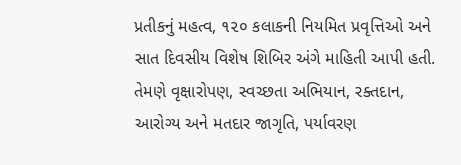પ્રતીકનું મહત્વ, ૧૨૦ કલાકની નિયમિત પ્રવૃત્તિઓ અને સાત દિવસીય વિશેષ શિબિર અંગે માહિતી આપી હતી. તેમણે વૃક્ષારોપણ, સ્વચ્છતા અભિયાન, રક્તદાન, આરોગ્ય અને મતદાર જાગૃતિ, પર્યાવરણ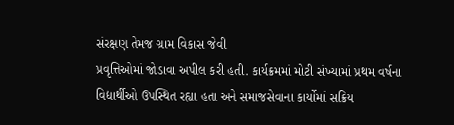સંરક્ષણ તેમજ ગ્રામ વિકાસ જેવી
પ્રવૃત્તિઓમાં જોડાવા અપીલ કરી હતી. કાર્યક્રમમાં મોટી સંખ્યામાં પ્રથમ વર્ષના વિદ્યાર્થીઓ ઉપસ્થિત રહ્યા હતા અને સમાજસેવાના કાર્યોમાં સક્રિય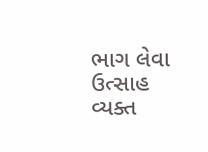ભાગ લેવા ઉત્સાહ વ્યક્ત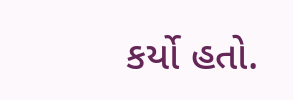કર્યો હતો.